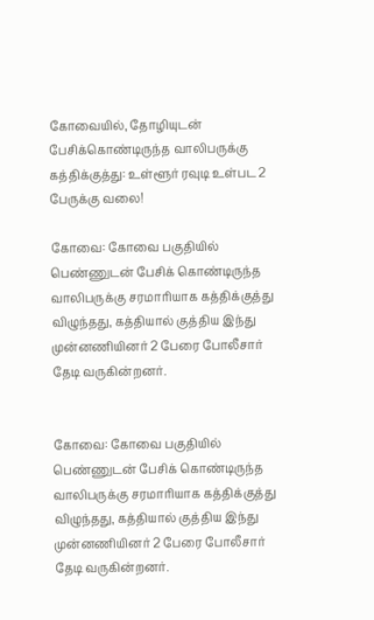கோவையில், தோழியுடன் பேசிக்கொண்டிருந்த வாலிபருக்கு கத்திக்குத்து: உள்ளூர் ரவுடி உள்பட 2 பேருக்கு வலை!

கோவை: கோவை பகுதியில் பெண்ணுடன் பேசிக் கொண்டிருந்த வாலிபருக்கு சரமாரியாக கத்திக்குத்து விழுந்தது, கத்தியால் குத்திய இந்து முன்னணியினர் 2 பேரை போலீசார் தேடி வருகின்றனர்.


கோவை: கோவை பகுதியில் பெண்ணுடன் பேசிக் கொண்டிருந்த வாலிபருக்கு சரமாரியாக கத்திக்குத்து விழுந்தது, கத்தியால் குத்திய இந்து முன்னணியினர் 2 பேரை போலீசார் தேடி வருகின்றனர்.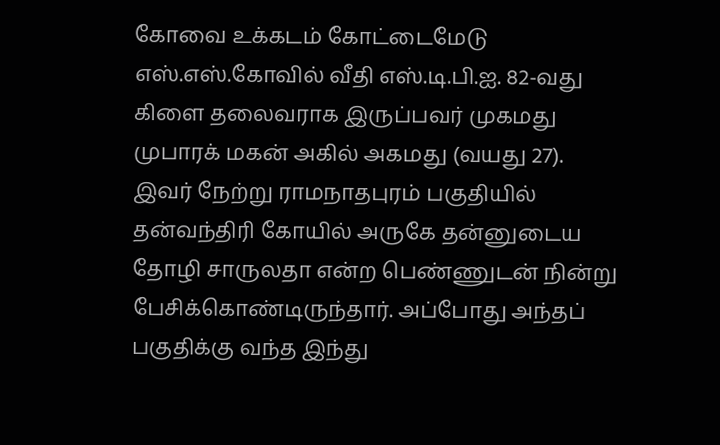கோவை உக்கடம் கோட்டைமேடு எஸ்.எஸ்.கோவில் வீதி எஸ்.டி.பி.ஐ. 82-வது கிளை தலைவராக இருப்பவர் முகமது முபாரக் மகன் அகில் அகமது (வயது 27). இவர் நேற்று ராமநாதபுரம் பகுதியில் தன்வந்திரி கோயில் அருகே தன்னுடைய தோழி சாருலதா என்ற பெண்ணுடன் நின்று பேசிக்கொண்டிருந்தார். அப்போது அந்தப் பகுதிக்கு வந்த இந்து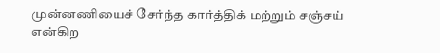முன்னணியைச் சேர்ந்த கார்த்திக் மற்றும் சஞ்சய் என்கிற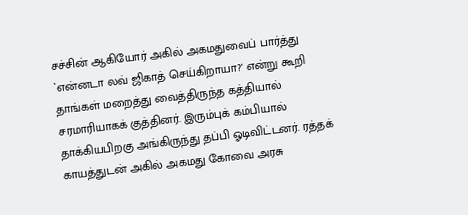சச்சின் ஆகியோர் அகில் அகமதுவைப் பார்த்து `என்னடா லவ் ஜிகாத் செய்கிறாயா?' என்று கூறி தாங்கள் மறைத்து வைத்திருந்த கத்தியால் சரமாரியாகக் குத்தினர். இரும்புக் கம்பியால் தாக்கியபிறகு அங்கிருந்து தப்பி ஓடிவிட்டனர். ரத்தக் காயத்துடன் அகில் அகமது கோவை அரசு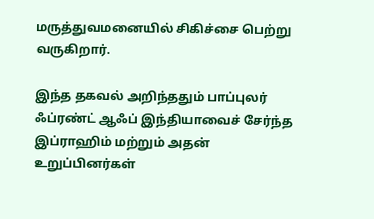மருத்துவமனையில் சிகிச்சை பெற்று வருகிறார்.

இந்த தகவல் அறிந்ததும் பாப்புலர் ஃப்ரண்ட் ஆஃப் இந்தியாவைச் சேர்ந்த இப்ராஹிம் மற்றும் அதன் உறுப்பினர்கள்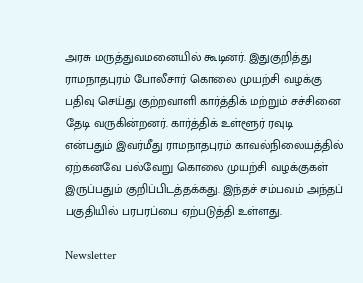அரசு மருத்துவமனையில் கூடினர். இதுகுறித்து ராமநாதபுரம் போலீசார் கொலை முயற்சி வழக்கு பதிவு செய்து குற்றவாளி கார்த்திக் மற்றும் சச்சினை தேடி வருகின்றனர். கார்த்திக் உள்ளூர் ரவுடி என்பதும் இவர்மீது ராமநாதபுரம் காவல்நிலையத்தில் ஏற்கனவே பல்வேறு கொலை முயற்சி வழக்குகள் இருப்பதும் குறிப்பிடத்தக்கது. இந்தச் சம்பவம் அந்தப் பகுதியில் பரபரப்பை ஏற்படுத்தி உள்ளது.

Newsletter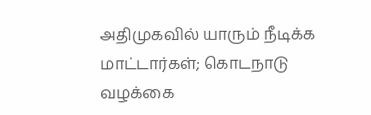அதிமுகவில் யாரும் நீடிக்க மாட்டார்கள்; கொடநாடு வழக்கை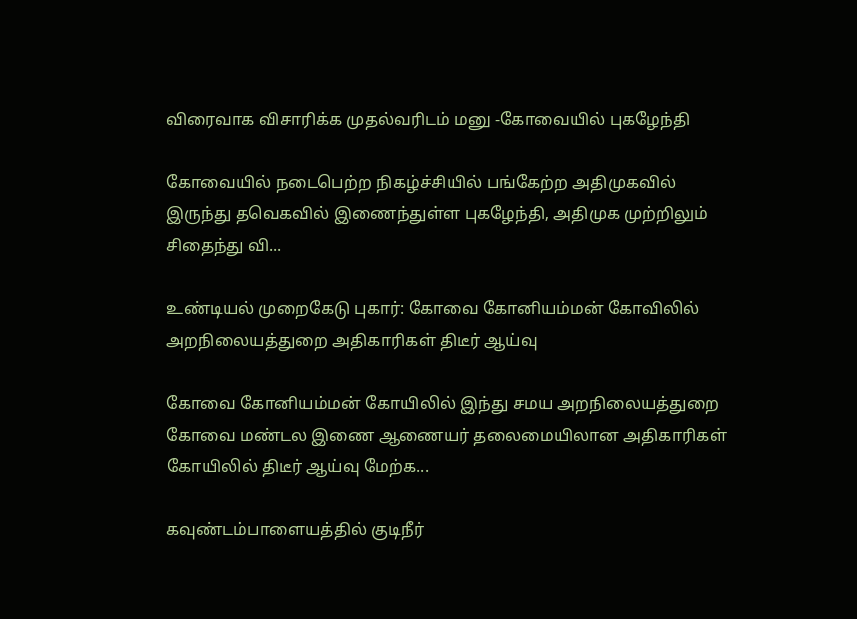விரைவாக விசாரிக்க முதல்வரிடம் மனு -கோவையில் புகழேந்தி

கோவையில் நடைபெற்ற நிகழ்ச்சியில் பங்கேற்ற அதிமுகவில் இருந்து தவெகவில் இணைந்துள்ள புகழேந்தி, அதிமுக முற்றிலும் சிதைந்து வி...

உண்டியல் முறைகேடு புகார்: கோவை கோனியம்மன் கோவிலில் அறநிலையத்துறை அதிகாரிகள் திடீர் ஆய்வு

கோவை கோனியம்மன் கோயிலில் இந்து சமய அறநிலையத்துறை கோவை மண்டல இணை ஆணையர் தலைமையிலான அதிகாரிகள் கோயிலில் திடீர் ஆய்வு மேற்க...

கவுண்டம்பாளையத்தில் குடிநீர்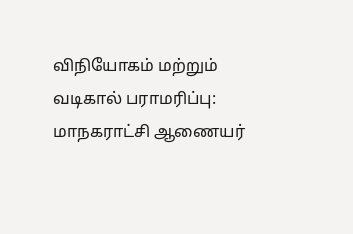விநியோகம் மற்றும் வடிகால் பராமரிப்பு: மாநகராட்சி ஆணையர்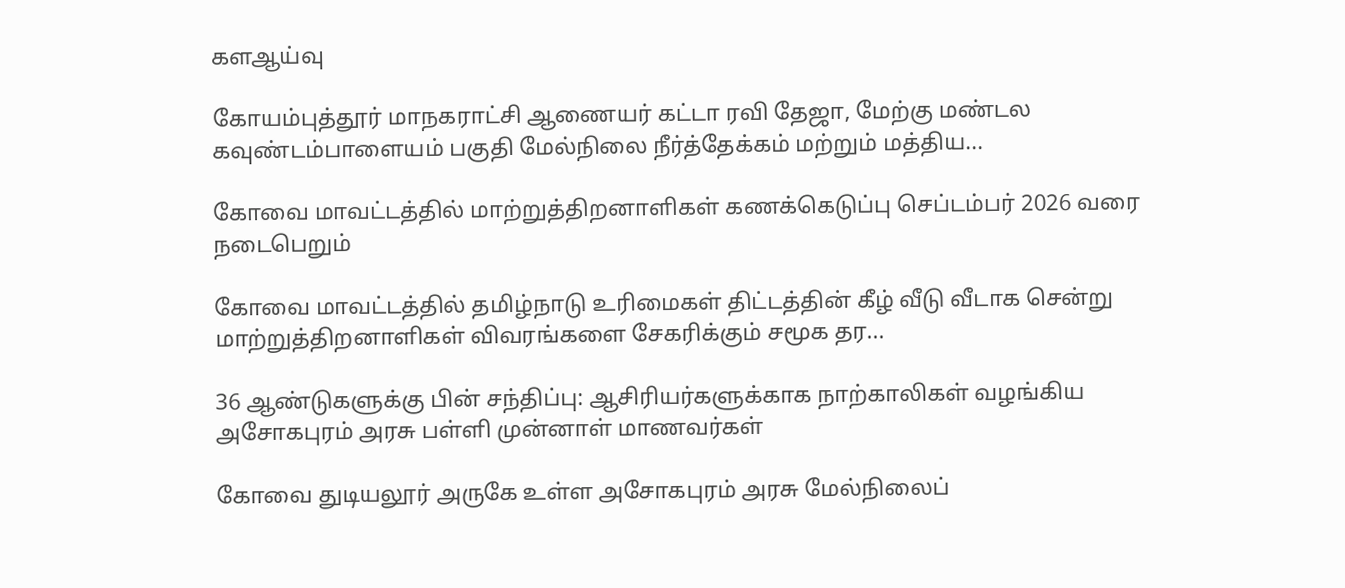களஆய்வு

கோயம்புத்தூர் மாநகராட்சி ஆணையர் கட்டா ரவி தேஜா, மேற்கு மண்டல கவுண்டம்பாளையம் பகுதி மேல்நிலை நீர்த்தேக்கம் மற்றும் மத்திய...

கோவை மாவட்டத்தில் மாற்றுத்திறனாளிகள் கணக்கெடுப்பு செப்டம்பர் 2026 வரை நடைபெறும்

கோவை மாவட்டத்தில் தமிழ்நாடு உரிமைகள் திட்டத்தின் கீழ் வீடு வீடாக சென்று மாற்றுத்திறனாளிகள் விவரங்களை சேகரிக்கும் சமூக தர...

36 ஆண்டுகளுக்கு பின் சந்திப்பு: ஆசிரியர்களுக்காக நாற்காலிகள் வழங்கிய அசோகபுரம் அரசு பள்ளி முன்னாள் மாணவர்கள்

கோவை துடியலூர் அருகே உள்ள அசோகபுரம் அரசு மேல்நிலைப்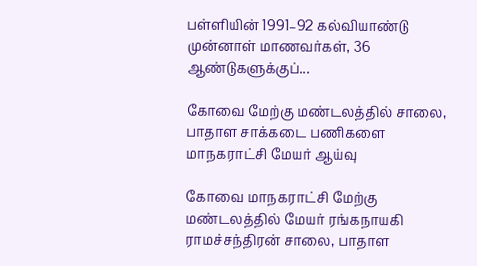பள்ளியின் 1991–92 கல்வியாண்டு முன்னாள் மாணவர்கள், 36 ஆண்டுகளுக்குப்...

கோவை மேற்கு மண்டலத்தில் சாலை, பாதாள சாக்கடை பணிகளை மாநகராட்சி மேயர் ஆய்வு

கோவை மாநகராட்சி மேற்கு மண்டலத்தில் மேயர் ரங்கநாயகி ராமச்சந்திரன் சாலை, பாதாள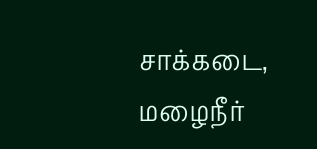சாக்கடை, மழைநீர்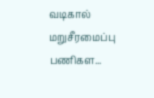வடிகால் மறுசீரமைப்பு பணிகள...